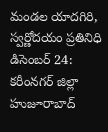మండల యాదగిరి, స్వర్ణోదయం ప్రతినిధి డిసెంబర్ 24: కరీంనగర్ జిల్లా హుజూరాబాద్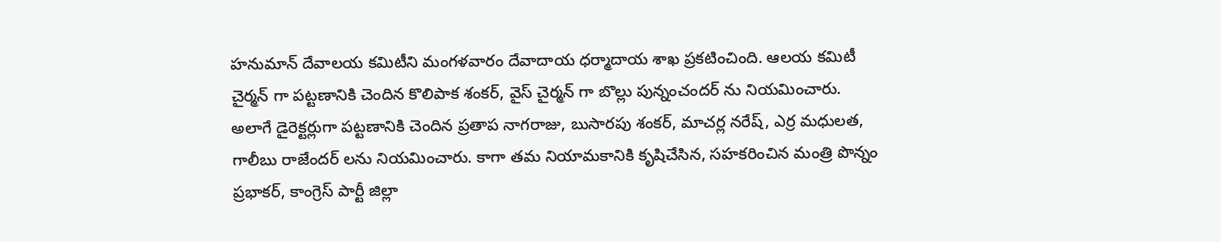హనుమాన్ దేవాలయ కమిటీని మంగళవారం దేవాదాయ ధర్మాదాయ శాఖ ప్రకటించింది. ఆలయ కమిటీ చైర్మన్ గా పట్టణానికి చెందిన కొలిపాక శంకర్, వైస్ చైర్మన్ గా బొల్లు పున్నంచందర్ ను నియమించారు. అలాగే డైరెక్టర్లుగా పట్టణానికి చెందిన ప్రతాప నాగరాజు, బుసారపు శంకర్, మాచర్ల నరేష్, ఎర్ర మధులత, గాలీబు రాజేందర్ లను నియమించారు. కాగా తమ నియామకానికి కృషిచేసిన, సహకరించిన మంత్రి పొన్నం ప్రభాకర్, కాంగ్రెస్ పార్టీ జిల్లా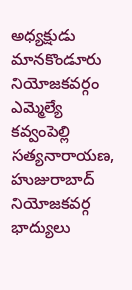అధ్యక్షుడు మానకొండూరు నియోజకవర్గం ఎమ్మెల్యే కవ్వంపెల్లి సత్యనారాయణ, హుజురాబాద్ నియోజకవర్గ భాద్యులు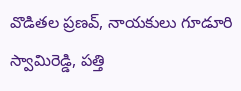వొడితల ప్రణవ్, నాయకులు గూడూరి స్వామిరెడ్డి, పత్తి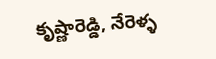కృష్ణారెడ్డి, నేరెళ్ళ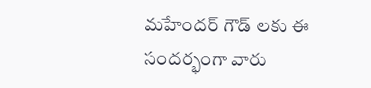మహేందర్ గౌడ్ లకు ఈ సందర్భంగా వారు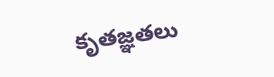కృతజ్ఞతలు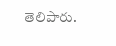తెలిపారు.